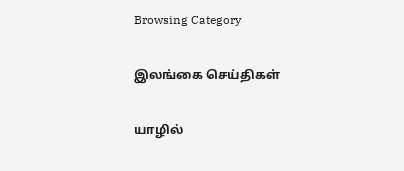Browsing Category

இலங்கை செய்திகள்

யாழில்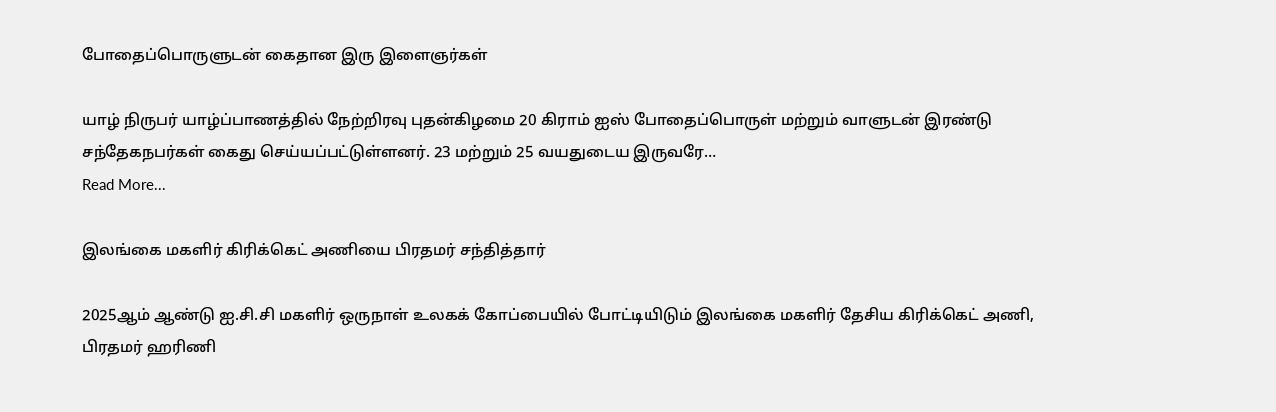போதைப்பொருளுடன் கைதான இரு இளைஞர்கள்

யாழ் நிருபர் யாழ்ப்பாணத்தில் நேற்றிரவு புதன்கிழமை 20 கிராம் ஐஸ் போதைப்பொருள் மற்றும் வாளுடன் இரண்டு சந்தேகநபர்கள் கைது செய்யப்பட்டுள்ளனர். 23 மற்றும் 25 வயதுடைய இருவரே…
Read More...

இலங்கை மகளிர் கிரிக்கெட் அணியை பிரதமர் சந்தித்தார்

2025ஆம் ஆண்டு ஐ.சி.சி மகளிர் ஒருநாள் உலகக் கோப்பையில் போட்டியிடும் இலங்கை மகளிர் தேசிய கிரிக்கெட் அணி, பிரதமர் ஹரிணி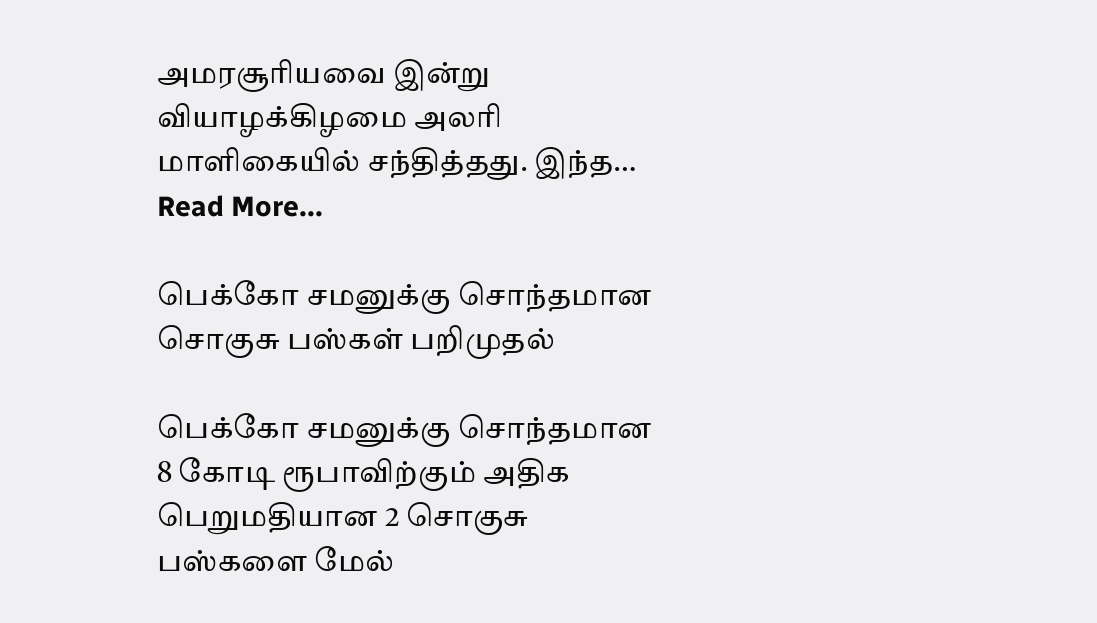அமரசூரியவை இன்று வியாழக்கிழமை அலரி மாளிகையில் சந்தித்தது. இந்த…
Read More...

பெக்கோ சமனுக்கு சொந்தமான சொகுசு பஸ்கள் பறிமுதல்

பெக்கோ சமனுக்கு சொந்தமான 8 கோடி ரூபாவிற்கும் அதிக பெறுமதியான 2 சொகுசு பஸ்களை மேல்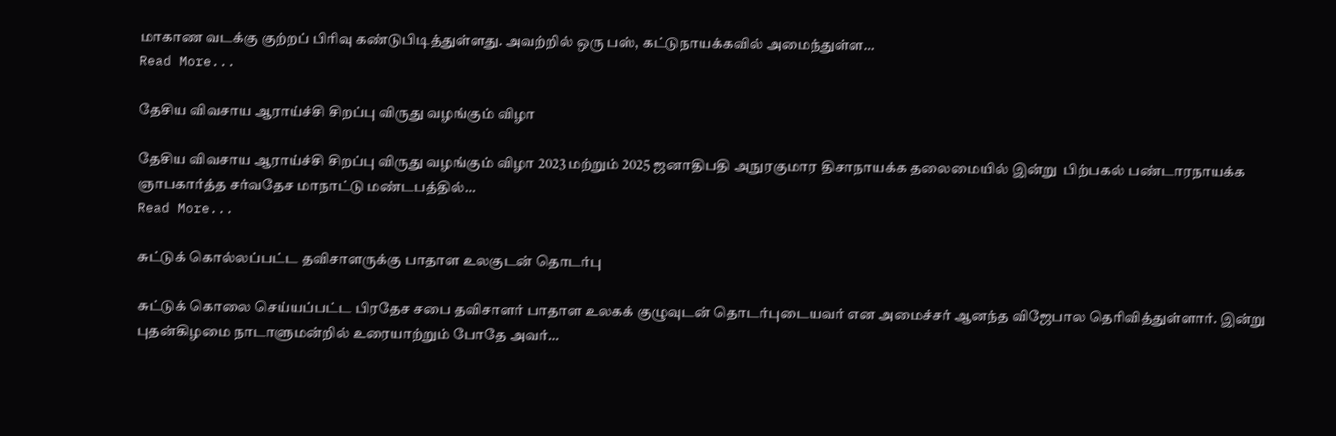மாகாண வடக்கு குற்றப் பிரிவு கண்டுபிடித்துள்ளது. அவற்றில் ஒரு பஸ், கட்டுநாயக்கவில் அமைந்துள்ள…
Read More...

தேசிய விவசாய ஆராய்ச்சி சிறப்பு விருது வழங்கும் விழா

தேசிய விவசாய ஆராய்ச்சி சிறப்பு விருது வழங்கும் விழா 2023 மற்றும் 2025 ஜனாதிபதி அநுரகுமார திசாநாயக்க தலைமையில் இன்று  பிற்பகல் பண்டாரநாயக்க ஞாபகார்த்த சர்வதேச மாநாட்டு மண்டபத்தில்…
Read More...

சுட்டுக் கொல்லப்பட்ட தவிசாளருக்கு பாதாள உலகுடன் தொடர்பு

சுட்டுக் கொலை செய்யப்பட்ட பிரதேச சபை தவிசாளர் பாதாள உலகக் குழுவுடன் தொடர்புடையவர் என அமைச்சர் ஆனந்த விஜேபால தெரிவித்துள்ளார். இன்று புதன்கிழமை நாடாளுமன்றில் உரையாற்றும் போதே அவர்…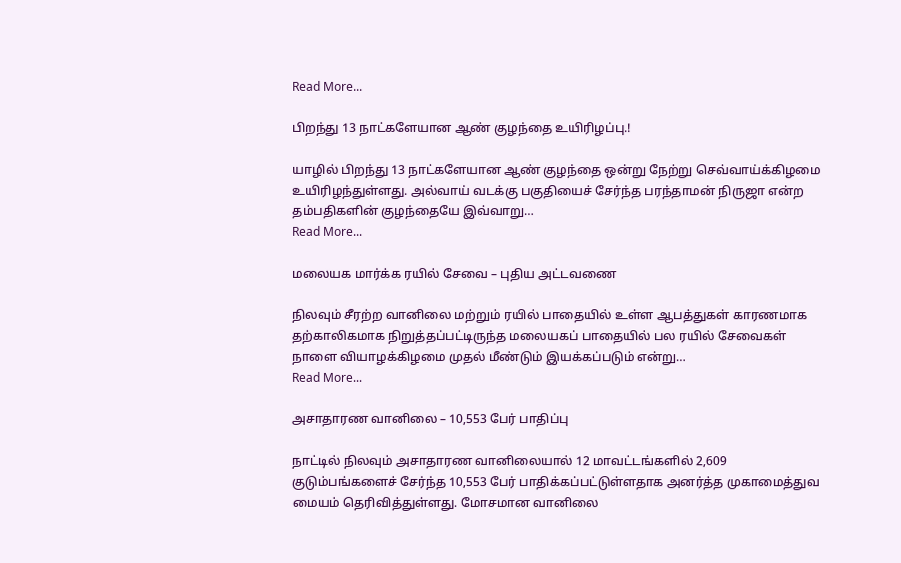Read More...

பிறந்து 13 நாட்களேயான ஆண் குழந்தை உயிரிழப்பு.!

யாழில் பிறந்து 13 நாட்களேயான ஆண் குழந்தை ஒன்று நேற்று செவ்வாய்க்கிழமை உயிரிழந்துள்ளது. அல்வாய் வடக்கு பகுதியைச் சேர்ந்த பரந்தாமன் நிருஜா என்ற தம்பதிகளின் குழந்தையே இவ்வாறு…
Read More...

மலையக மார்க்க ரயில் சேவை – புதிய அட்டவணை

நிலவும் சீரற்ற வானிலை மற்றும் ரயில் பாதையில் உள்ள ஆபத்துகள் காரணமாக தற்காலிகமாக நிறுத்தப்பட்டிருந்த மலையகப் பாதையில் பல ரயில் சேவைகள் நாளை வியாழக்கிழமை முதல் மீண்டும் இயக்கப்படும் என்று…
Read More...

அசாதாரண வானிலை – 10,553 பேர் பாதிப்பு

நாட்டில் நிலவும் அசாதாரண வானிலையால் 12 மாவட்டங்களில் 2,609 குடும்பங்களைச் சேர்ந்த 10,553 பேர் பாதிக்கப்பட்டுள்ளதாக அனர்த்த முகாமைத்துவ மையம் தெரிவித்துள்ளது. மோசமான வானிலை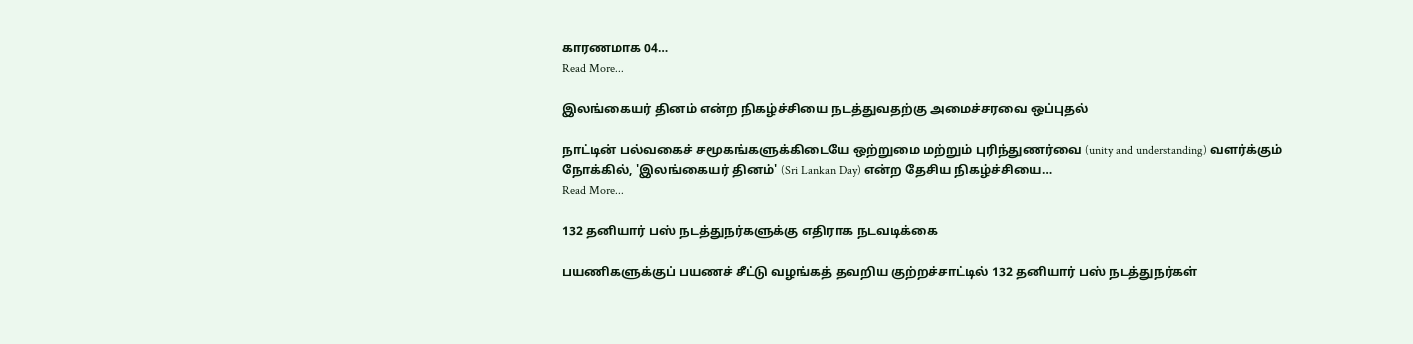காரணமாக 04…
Read More...

இலங்கையர் தினம் என்ற நிகழ்ச்சியை நடத்துவதற்கு அமைச்சரவை ஒப்புதல்

நாட்டின் பல்வகைச் சமூகங்களுக்கிடையே ஒற்றுமை மற்றும் புரிந்துணர்வை (unity and understanding) வளர்க்கும் நோக்கில், 'இலங்கையர் தினம்' (Sri Lankan Day) என்ற தேசிய நிகழ்ச்சியை…
Read More...

132 தனியார் பஸ் நடத்துநர்களுக்கு எதிராக நடவடிக்கை

பயணிகளுக்குப் பயணச் சீட்டு வழங்கத் தவறிய குற்றச்சாட்டில் 132 தனியார் பஸ் நடத்துநர்கள்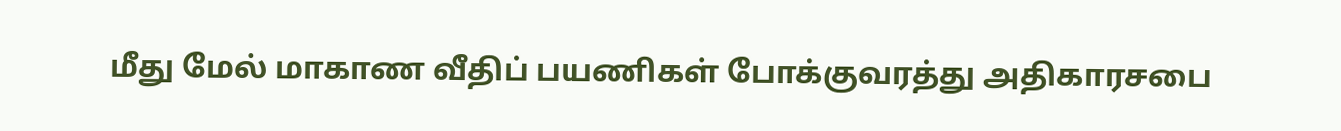மீது மேல் மாகாண வீதிப் பயணிகள் போக்குவரத்து அதிகாரசபை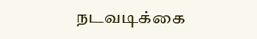நடவடிக்கை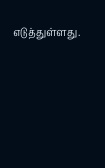எடுத்துள்ளது.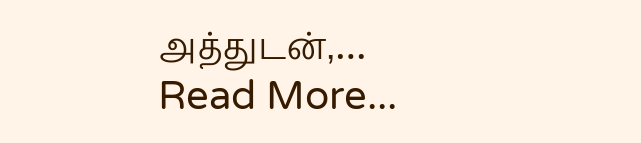அத்துடன்,…
Read More...